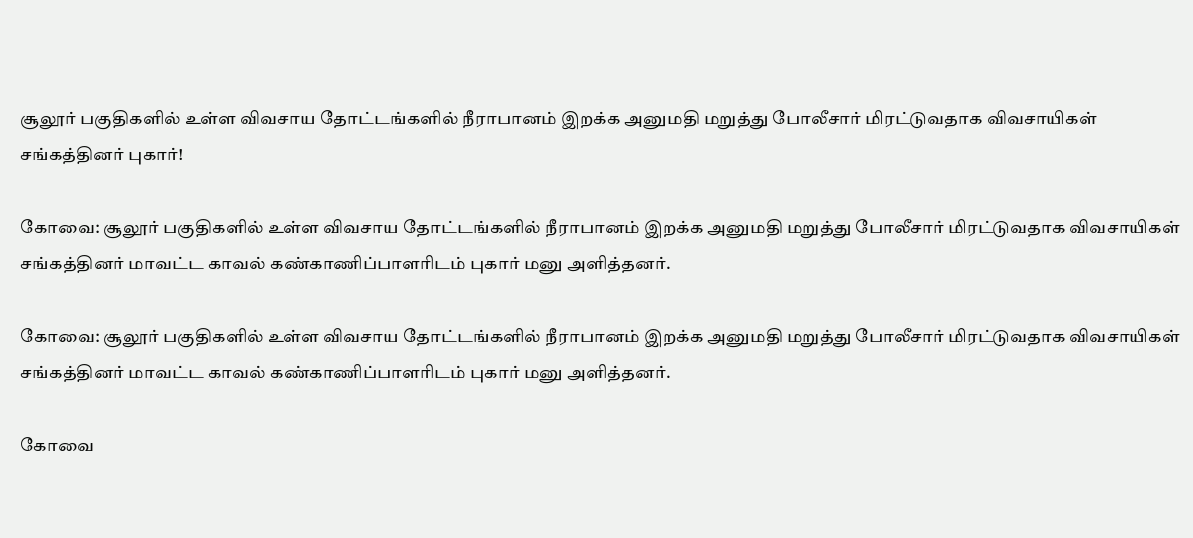சூலூர் பகுதிகளில் உள்ள விவசாய தோட்டங்களில் நீராபானம் இறக்க அனுமதி மறுத்து போலீசார் மிரட்டுவதாக விவசாயிகள் சங்கத்தினர் புகார்!

கோவை: சூலூர் பகுதிகளில் உள்ள விவசாய தோட்டங்களில் நீராபானம் இறக்க அனுமதி மறுத்து போலீசார் மிரட்டுவதாக விவசாயிகள் சங்கத்தினர் மாவட்ட காவல் கண்காணிப்பாளரிடம் புகார் மனு அளித்தனர்.

கோவை: சூலூர் பகுதிகளில் உள்ள விவசாய தோட்டங்களில் நீராபானம் இறக்க அனுமதி மறுத்து போலீசார் மிரட்டுவதாக விவசாயிகள் சங்கத்தினர் மாவட்ட காவல் கண்காணிப்பாளரிடம் புகார் மனு அளித்தனர்.

கோவை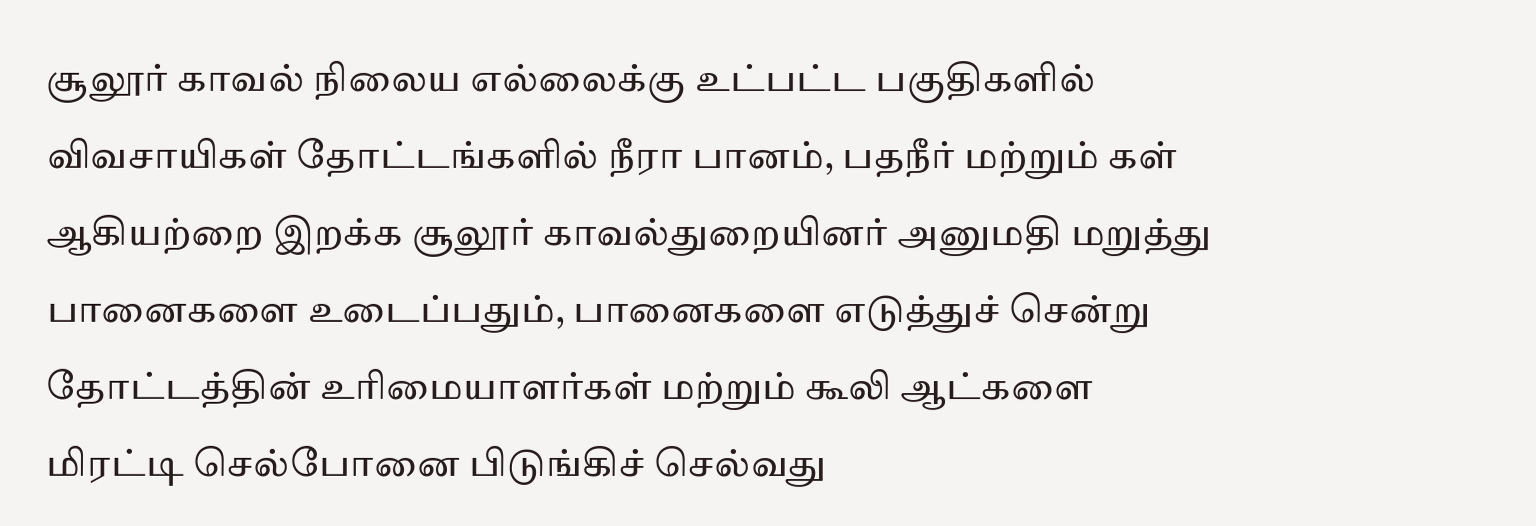சூலூர் காவல் நிலைய எல்லைக்கு உட்பட்ட பகுதிகளில் விவசாயிகள் தோட்டங்களில் நீரா பானம், பதநீர் மற்றும் கள் ஆகியற்றை இறக்க சூலூர் காவல்துறையினர் அனுமதி மறுத்து பானைகளை உடைப்பதும், பானைகளை எடுத்துச் சென்று தோட்டத்தின் உரிமையாளர்கள் மற்றும் கூலி ஆட்களை மிரட்டி செல்போனை பிடுங்கிச் செல்வது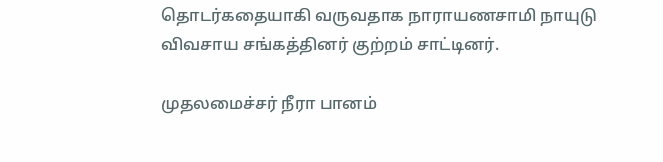தொடர்கதையாகி வருவதாக நாராயணசாமி நாயுடு விவசாய சங்கத்தினர் குற்றம் சாட்டினர்.

முதலமைச்சர் நீரா பானம்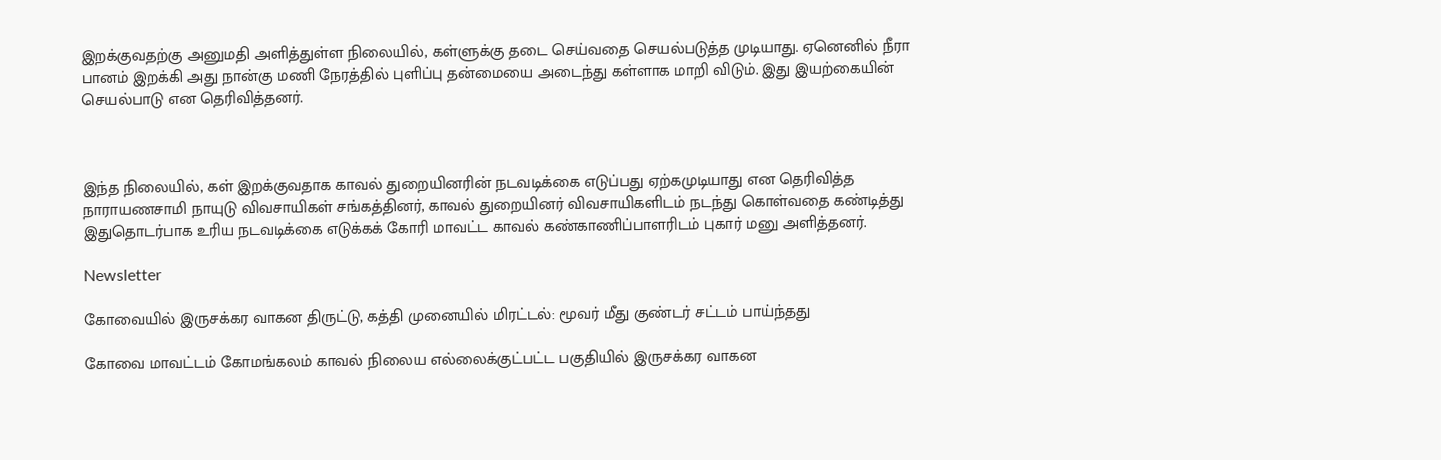இறக்குவதற்கு அனுமதி அளித்துள்ள நிலையில், கள்ளுக்கு தடை செய்வதை செயல்படுத்த முடியாது. ஏனெனில் நீரா பானம் இறக்கி அது நான்கு மணி நேரத்தில் புளிப்பு தன்மையை அடைந்து கள்ளாக மாறி விடும். இது இயற்கையின் செயல்பாடு என தெரிவித்தனர்.



இந்த நிலையில், கள் இறக்குவதாக காவல் துறையினரின் நடவடிக்கை எடுப்பது ஏற்கமுடியாது என தெரிவித்த நாராயணசாமி நாயுடு விவசாயிகள் சங்கத்தினர், காவல் துறையினர் விவசாயிகளிடம் நடந்து கொள்வதை கண்டித்து இதுதொடர்பாக உரிய நடவடிக்கை எடுக்கக் கோரி மாவட்ட காவல் கண்காணிப்பாளரிடம் புகார் மனு அளித்தனர்.

Newsletter

கோவையில் இருசக்கர வாகன திருட்டு, கத்தி முனையில் மிரட்டல்: மூவர் மீது குண்டர் சட்டம் பாய்ந்தது

கோவை மாவட்டம் கோமங்கலம் காவல் நிலைய எல்லைக்குட்பட்ட பகுதியில் இருசக்கர வாகன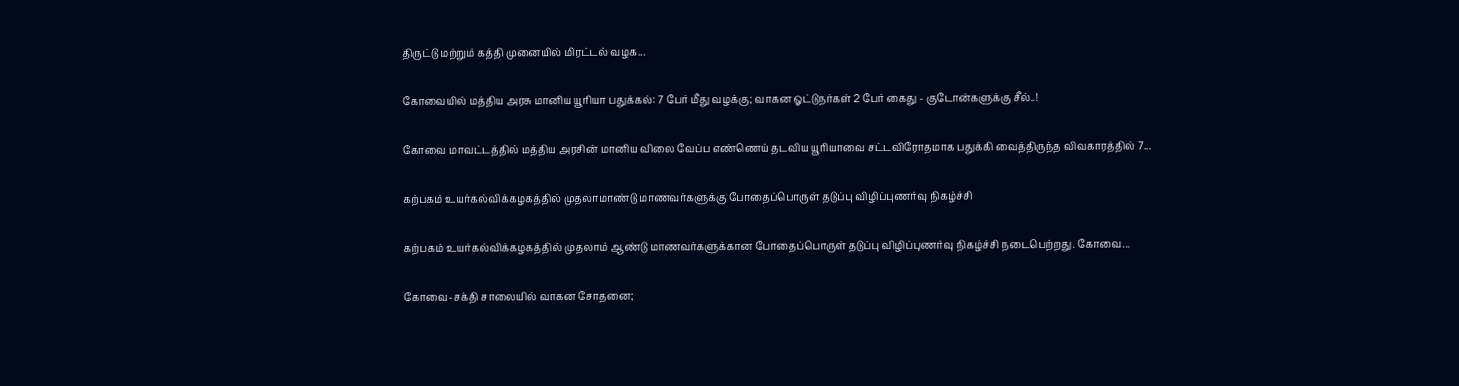திருட்டு மற்றும் கத்தி முனையில் மிரட்டல் வழக...

கோவையில் மத்திய அரசு மானிய யூரியா பதுக்கல்: 7 பேர் மீது வழக்கு; வாகன ஓட்டுநர்கள் 2 பேர் கைது - குடோன்களுக்கு சீல்..!

கோவை மாவட்டத்தில் மத்திய அரசின் மானிய விலை வேப்ப எண்ணெய் தடவிய யூரியாவை சட்டவிரோதமாக பதுக்கி வைத்திருந்த விவகாரத்தில் 7...

கற்பகம் உயர்கல்விக்கழகத்தில் முதலாமாண்டு மாணவர்களுக்கு போதைப்பொருள் தடுப்பு விழிப்புணர்வு நிகழ்ச்சி

கற்பகம் உயர்கல்விக்கழகத்தில் முதலாம் ஆண்டு மாணவர்களுக்கான போதைப்பொருள் தடுப்பு விழிப்புணர்வு நிகழ்ச்சி நடைபெற்றது. கோவை...

கோவை-சக்தி சாலையில் வாகன சோதனை;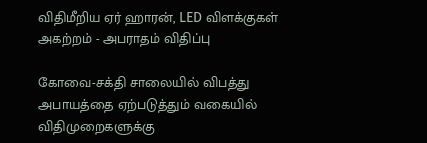விதிமீறிய ஏர் ஹாரன், LED விளக்குகள் அகற்றம் - அபராதம் விதிப்பு

கோவை-சக்தி சாலையில் விபத்து அபாயத்தை ஏற்படுத்தும் வகையில் விதிமுறைகளுக்கு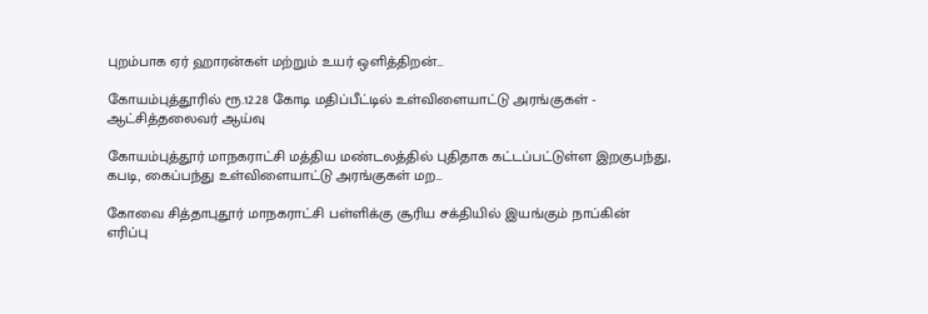புறம்பாக ஏர் ஹாரன்கள் மற்றும் உயர் ஒளித்திறன்...

கோயம்புத்தூரில் ரூ.12.28 கோடி மதிப்பீட்டில் உள்விளையாட்டு அரங்குகள் - ஆட்சித்தலைவர் ஆய்வு

கோயம்புத்தூர் மாநகராட்சி மத்திய மண்டலத்தில் புதிதாக கட்டப்பட்டுள்ள இறகுபந்து, கபடி, கைப்பந்து உள்விளையாட்டு அரங்குகள் மற...

கோவை சித்தாபுதூர் மாநகராட்சி பள்ளிக்கு சூரிய சக்தியில் இயங்கும் நாப்கின் எரிப்பு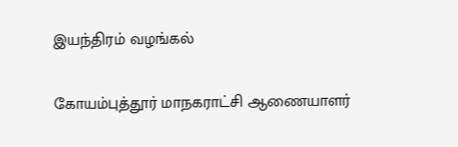இயந்திரம் வழங்கல்

கோயம்புத்தூர் மாநகராட்சி ஆணையாளர்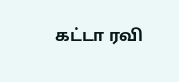கட்டா ரவி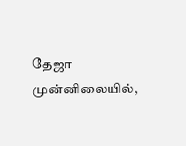தேஜா முன்னிலையில்,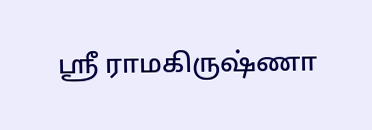ஸ்ரீ ராமகிருஷ்ணா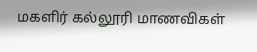மகளிர் கல்லூரி மாணவிகள்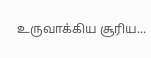உருவாக்கிய சூரிய...